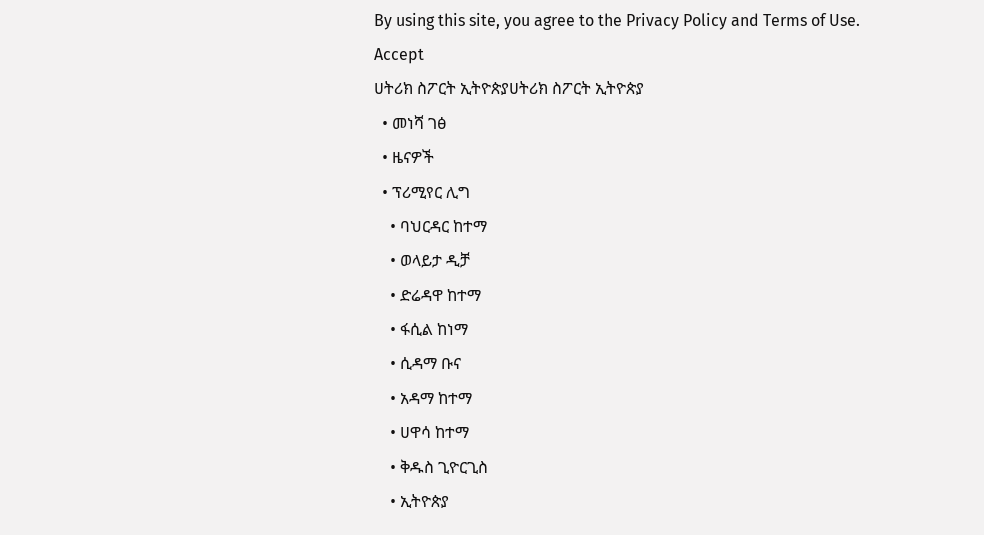By using this site, you agree to the Privacy Policy and Terms of Use.
Accept
ሀትሪክ ስፖርት ኢትዮጵያሀትሪክ ስፖርት ኢትዮጵያ
  • መነሻ ገፅ
  • ዜናዎች
  • ፕሪሚየር ሊግ
    • ባህርዳር ከተማ
    • ወላይታ ዲቻ
    • ድሬዳዋ ከተማ
    • ፋሲል ከነማ
    • ሲዳማ ቡና
    • አዳማ ከተማ
    • ሀዋሳ ከተማ
    • ቅዱስ ጊዮርጊስ
    • ኢትዮጵያ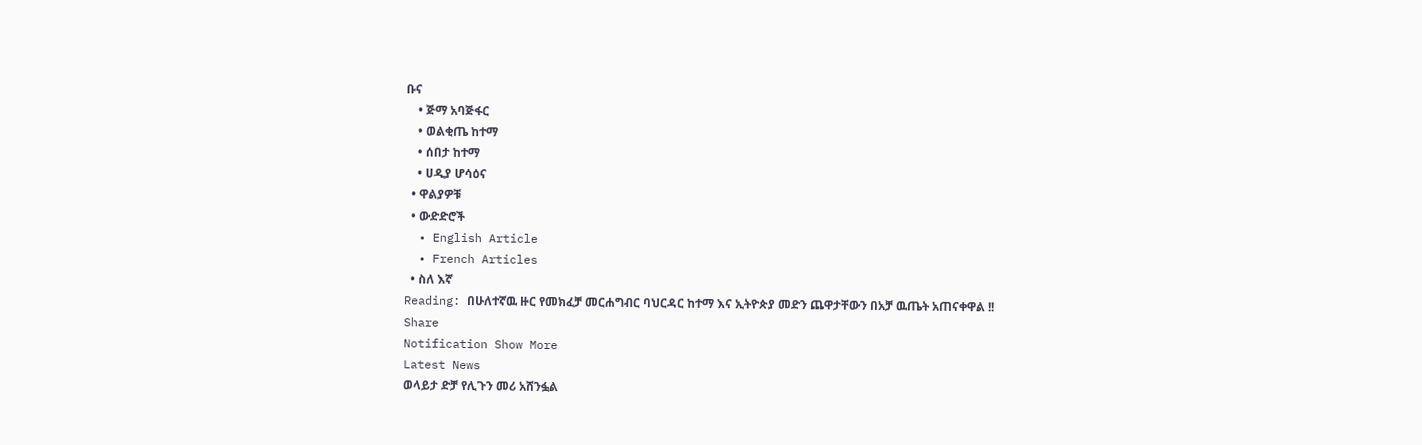ቡና
    • ጅማ አባጅፋር
    • ወልቂጤ ከተማ
    • ሰበታ ከተማ
    • ሀዲያ ሆሳዕና
  • ዋልያዎቹ
  • ውድድሮች
  • English Article
  • French Articles
  • ስለ እኛ
Reading: በሁለተኛዉ ዙር የመክፈቻ መርሐግብር ባህርዳር ከተማ እና ኢትዮጵያ መድን ጨዋታቸውን በአቻ ዉጤት አጠናቀዋል !!
Share
Notification Show More
Latest News
ወላይታ ድቻ የሊጉን መሪ አሸንፏል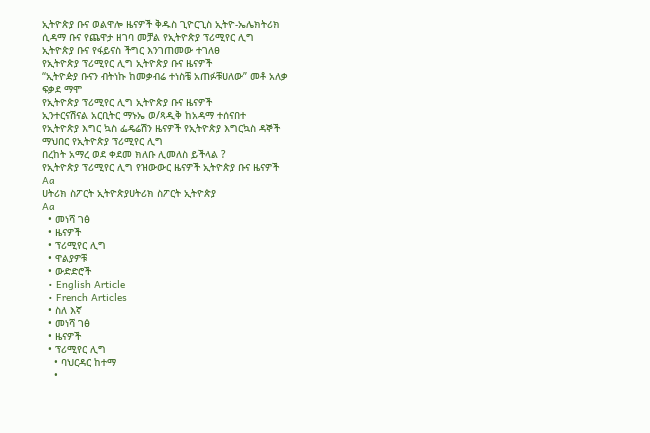ኢትዮጵያ ቡና ወልዋሎ ዜናዎች ቅዱስ ጊዮርጊስ ኢትዮ-ኤሌክትሪክ ሲዳማ ቡና የጨዋታ ዘገባ መቻል የኢትዮጵያ ፕሪሚየር ሊግ
ኢትዮጵያ ቡና የፋይናስ ችግር እንገጠመው ተገለፀ
የኢትዮጵያ ፕሪሚየር ሊግ ኢትዮጵያ ቡና ዜናዎች
“ኢትዮዽያ ቡናን ብትነኩ ከመቃብሬ ተነስቼ አጠፉቹሀለው” መቶ አለቃ ፍቃደ ማሞ
የኢትዮጵያ ፕሪሚየር ሊግ ኢትዮጵያ ቡና ዜናዎች
ኢንተርናሽናል አርቢትር ማኑኤ ወ/ጻዲቅ ከአዳማ ተሰናበተ
የኢትዮጵያ እግር ኳስ ፌዴሬሽን ዜናዎች የኢትዮጵያ እግርኳስ ዳኞች ማህበር የኢትዮጵያ ፕሪሚየር ሊግ
በረከት አማረ ወደ ቀደመ ክለቡ ሊመለስ ይችላል ?
የኢትዮጵያ ፕሪሚየር ሊግ የዝውውር ዜናዎች ኢትዮጵያ ቡና ዜናዎች
Aa
ሀትሪክ ስፖርት ኢትዮጵያሀትሪክ ስፖርት ኢትዮጵያ
Aa
  • መነሻ ገፅ
  • ዜናዎች
  • ፕሪሚየር ሊግ
  • ዋልያዎቹ
  • ውድድሮች
  • English Article
  • French Articles
  • ስለ እኛ
  • መነሻ ገፅ
  • ዜናዎች
  • ፕሪሚየር ሊግ
    • ባህርዳር ከተማ
    •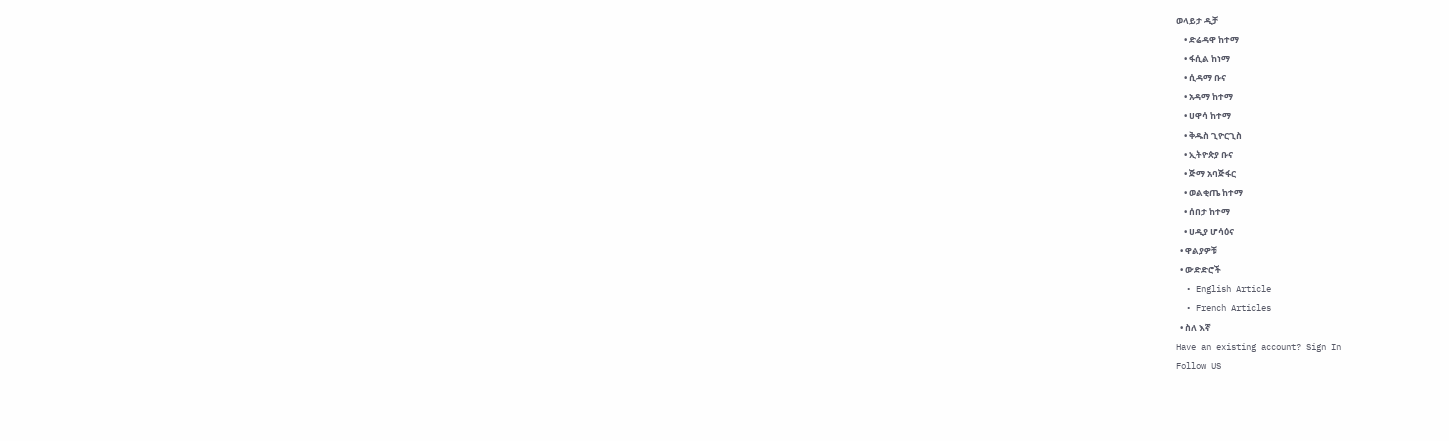ወላይታ ዲቻ
    • ድሬዳዋ ከተማ
    • ፋሲል ከነማ
    • ሲዳማ ቡና
    • አዳማ ከተማ
    • ሀዋሳ ከተማ
    • ቅዱስ ጊዮርጊስ
    • ኢትዮጵያ ቡና
    • ጅማ አባጅፋር
    • ወልቂጤ ከተማ
    • ሰበታ ከተማ
    • ሀዲያ ሆሳዕና
  • ዋልያዎቹ
  • ውድድሮች
  • English Article
  • French Articles
  • ስለ እኛ
Have an existing account? Sign In
Follow US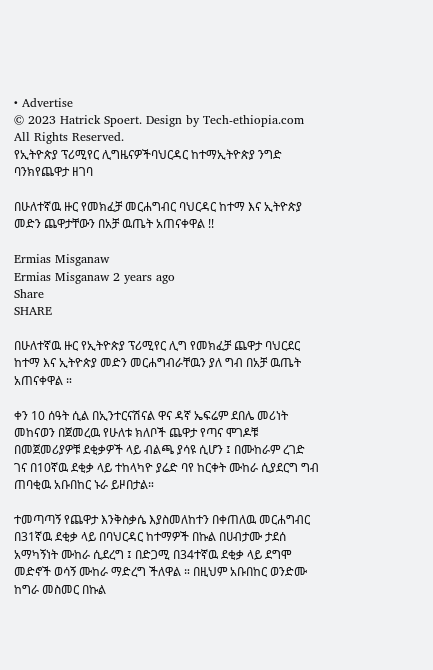• Advertise
© 2023 Hatrick Spoert. Design by Tech-ethiopia.com All Rights Reserved.
የኢትዮጵያ ፕሪሚየር ሊግዜናዎችባህርዳር ከተማኢትዮጵያ ንግድ ባንክየጨዋታ ዘገባ

በሁለተኛዉ ዙር የመክፈቻ መርሐግብር ባህርዳር ከተማ እና ኢትዮጵያ መድን ጨዋታቸውን በአቻ ዉጤት አጠናቀዋል !!

Ermias Misganaw
Ermias Misganaw 2 years ago
Share
SHARE

በሁለተኛዉ ዙር የኢትዮጵያ ፕሪሚየር ሊግ የመክፈቻ ጨዋታ ባህርደር ከተማ እና ኢትዮጵያ መድን መርሐግብራቸዉን ያለ ግብ በአቻ ዉጤት አጠናቀዋል ።

ቀን 10 ሰዓት ሲል በኢንተርናሽናል ዋና ዳኛ ኤፍሬም ደበሌ መሪነት መከናወን በጀመረዉ የሁለቱ ክለቦች ጨዋታ የጣና ሞገዶቹ በመጀመሪያዎቹ ደቂቃዎች ላይ ብልጫ ያሳዩ ሲሆን ፤ በሙከራም ረገድ ገና በ10ኛዉ ደቂቃ ላይ ተከላካዮ ያሬድ ባየ ከርቀት ሙከራ ሲያደርግ ግብ ጠባቂዉ አቡበከር ኑራ ይዞበታል።

ተመጣጣኝ የጨዋታ እንቅስቃሴ እያስመለከተን በቀጠለዉ መርሐግብር በ31ኛዉ ደቂቃ ላይ በባህርዳር ከተማዎች በኩል በሀብታሙ ታደሰ አማካኝነት ሙከራ ሲደረግ ፤ በድጋሚ በ34ተኛዉ ደቂቃ ላይ ደግሞ መድኖች ወሳኝ ሙከራ ማድረግ ችለዋል ። በዚህም አቡበከር ወንድሙ ከግራ መስመር በኩል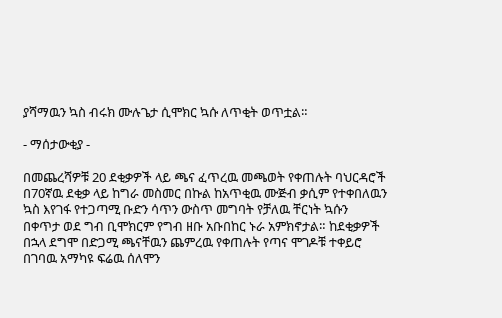ያሻማዉን ኳስ ብሩክ ሙሉጌታ ሲሞክር ኳሱ ለጥቂት ወጥቷል።

- ማሰታውቂያ -

በመጨረሻዎቹ 20 ደቂቃዎች ላይ ጫና ፈጥረዉ መጫወት የቀጠሉት ባህርዳሮች በ70ኛዉ ደቂቃ ላይ ከግራ መስመር በኩል ከአጥቂዉ ሙጅብ ቃሲም የተቀበለዉን ኳስ እየገፋ የተጋጣሚ ቡድን ሳጥን ውስጥ መግባት የቻለዉ ቸርነት ኳሱን በቀጥታ ወደ ግብ ቢሞክርም የግብ ዘቡ አቡበከር ኑራ አምክኖታል። ከደቂቃዎች በኋላ ደግሞ በድጋሚ ጫናቸዉን ጨምረዉ የቀጠሉት የጣና ሞገዶቹ ተቀይሮ በገባዉ አማካዩ ፍሬዉ ሰለሞን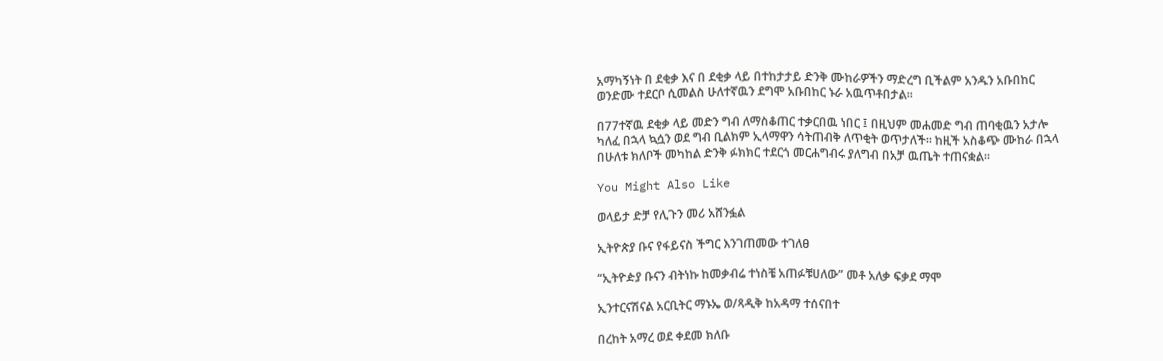አማካኝነት በ ደቂቃ እና በ ደቂቃ ላይ በተከታታይ ድንቅ ሙከራዎችን ማድረግ ቢችልም አንዱን አቡበከር ወንድሙ ተደርቦ ሲመልስ ሁለተኛዉን ደግሞ አቡበከር ኑራ አዉጥቶበታል።

በ77ተኛዉ ደቂቃ ላይ መድን ግብ ለማስቆጠር ተቃርበዉ ነበር ፤ በዚህም መሐመድ ግብ ጠባቂዉን አታሎ ካለፈ በኋላ ኳሷን ወደ ግብ ቢልክም ኢላማዋን ሳትጠብቅ ለጥቂት ወጥታለች። ከዚች አስቆጭ ሙከራ በኋላ በሁለቱ ክለቦች መካከል ድንቅ ፉክክር ተደርጎ መርሐግብሩ ያለግብ በአቻ ዉጤት ተጠናቋል።

You Might Also Like

ወላይታ ድቻ የሊጉን መሪ አሸንፏል

ኢትዮጵያ ቡና የፋይናስ ችግር እንገጠመው ተገለፀ

“ኢትዮዽያ ቡናን ብትነኩ ከመቃብሬ ተነስቼ አጠፉቹሀለው” መቶ አለቃ ፍቃደ ማሞ

ኢንተርናሽናል አርቢትር ማኑኤ ወ/ጻዲቅ ከአዳማ ተሰናበተ

በረከት አማረ ወደ ቀደመ ክለቡ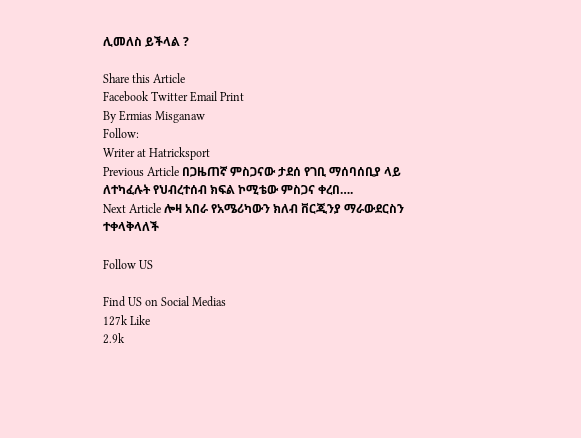ሊመለስ ይችላል ?

Share this Article
Facebook Twitter Email Print
By Ermias Misganaw
Follow:
Writer at Hatricksport
Previous Article በጋዜጠኛ ምስጋናው ታደሰ የገቢ ማሰባሰቢያ ላይ ለተካፈሉት የህብረተሰብ ክፍል ኮሚቴው ምስጋና ቀረበ….
Next Article ሎዛ አበራ የአሜሪካውን ክለብ ቨርጂንያ ማራውደርስን ተቀላቅላለች

Follow US

Find US on Social Medias
127k Like
2.9k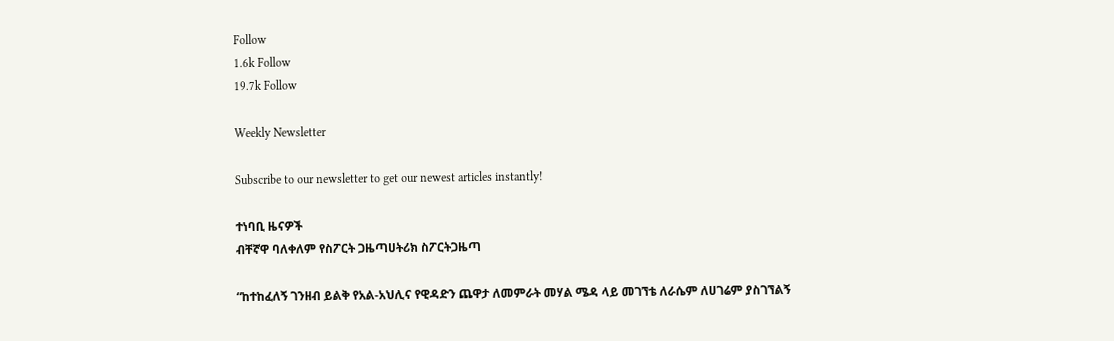Follow
1.6k Follow
19.7k Follow

Weekly Newsletter

Subscribe to our newsletter to get our newest articles instantly!

ተነባቢ ዜናዎች
ብቸኛዋ ባለቀለም የስፖርት ጋዜጣሀትሪክ ስፖርትጋዜጣ

“ከተከፈለኝ ገንዘብ ይልቅ የአል-አህሊና የዊዳድን ጨዋታ ለመምራት መሃል ሜዳ ላይ መገኘቴ ለራሴም ለሀገሬም ያስገኘልኝ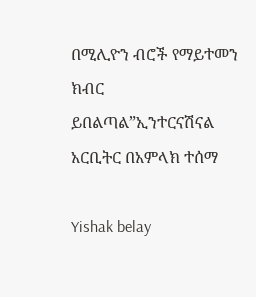በሚሊዮን ብሮች የማይተመን ክብር ይበልጣል”ኢንተርናሽናል አርቢትር በአምላክ ተሰማ

Yishak belay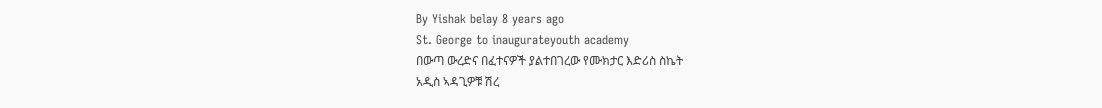By Yishak belay 8 years ago
St. George to inaugurateyouth academy
በውጣ ውረድና በፈተናዎች ያልተበገረው የሙክታር እድሪስ ስኬት
አዲስ ኣዳጊዎቹ ሽረ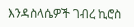እንዳስላሴዎች ገብረ ኪሮስ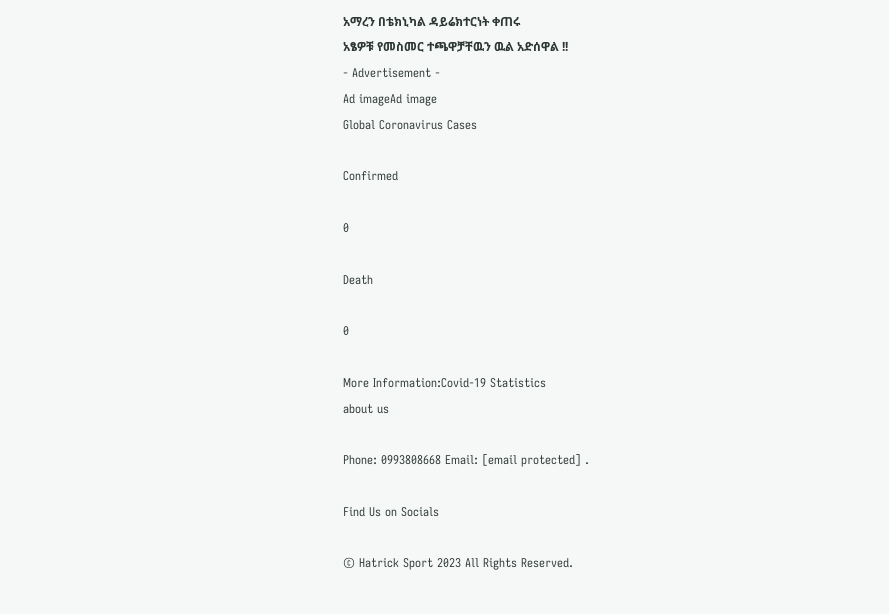አማረን በቴክኒካል ዳይሬክተርነት ቀጠሩ
አፄዎቹ የመስመር ተጫዋቻቸዉን ዉል አድሰዋል !!
- Advertisement -
Ad imageAd image
Global Coronavirus Cases

Confirmed

0

Death

0

More Information:Covid-19 Statistics
about us

Phone: 0993808668 Email: [email protected] .

Find Us on Socials

© Hatrick Sport 2023 All Rights Reserved.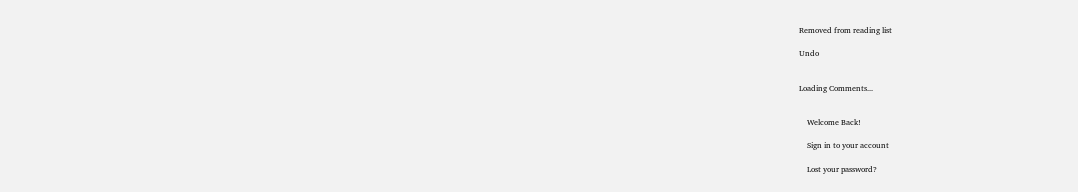Removed from reading list

Undo


Loading Comments...


    Welcome Back!

    Sign in to your account

    Lost your password?